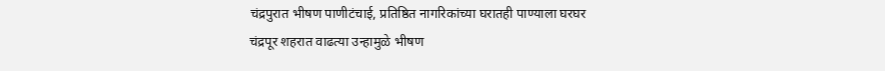चंद्रपुरात भीषण पाणीटंचाई, प्रतिष्ठित नागरिकांच्या घरातही पाण्याला घरघर
चंद्रपूर शहरात वाढत्या उन्हामुळे भीषण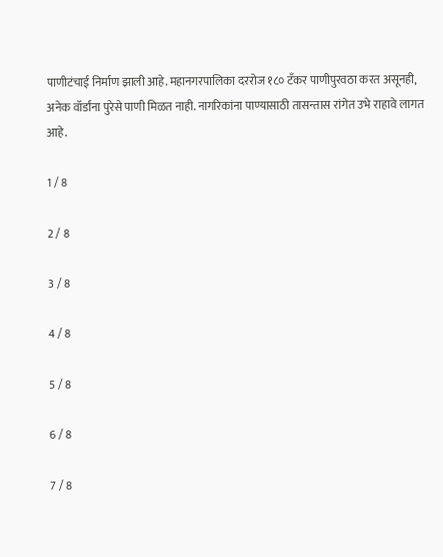पाणीटंचाई निर्माण झाली आहे. महानगरपालिका दररोज १८० टँकर पाणीपुरवठा करत असूनही, अनेक वॉर्डांना पुरेसे पाणी मिळत नाही. नागरिकांना पाण्यासाठी तासन्तास रांगेत उभे राहावे लागत आहे.

1 / 8

2 / 8

3 / 8

4 / 8

5 / 8

6 / 8

7 / 8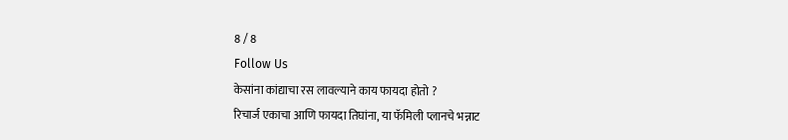8 / 8
Follow Us
केसांना कांद्याचा रस लावल्याने काय फायदा होतो ?
रिचार्ज एकाचा आणि फायदा तिघांना, या फॅमिली प्लानचे भन्नाट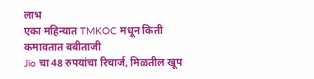लाभ
एका महिन्यात TMKOC मधून किती कमावतात बबीताजी
Jio चा 48 रुपयांचा रिचार्ज, मिळतील खूप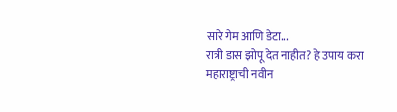सारे गेम आणि डेटा...
रात्री डास झोपू देत नाहीत? हे उपाय करा
महाराष्ट्राची नवीन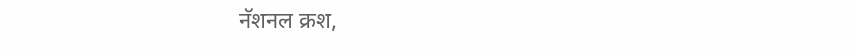नॅशनल क्रश,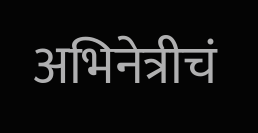अभिनेत्रीचं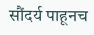सौंदर्य पाहूनच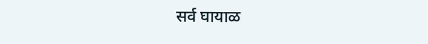सर्व घायाळ